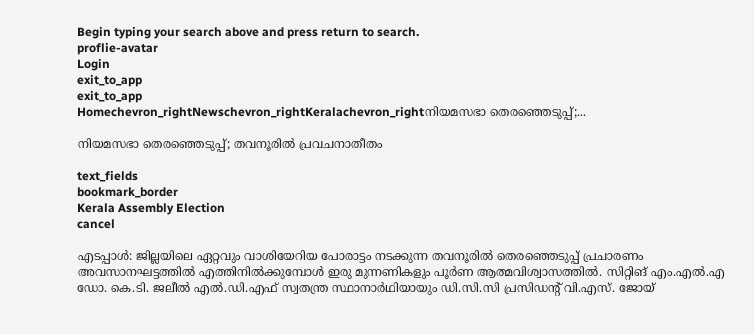Begin typing your search above and press return to search.
proflie-avatar
Login
exit_to_app
exit_to_app
Homechevron_rightNewschevron_rightKeralachevron_rightനിയമസഭാ തെരഞ്ഞെടുപ്പ്;...

നിയമസഭാ തെരഞ്ഞെടുപ്പ്; തവനൂരിൽ പ്രവചനാതീതം

text_fields
bookmark_border
Kerala Assembly Election
cancel

എടപ്പാൾ: ജില്ലയിലെ ഏറ്റവും വാശിയേറിയ പോരാട്ടം നടക്കുന്ന തവനൂരിൽ തെരഞ്ഞെടുപ്പ് പ്രചാരണം അവസാനഘട്ടത്തിൽ എത്തിനിൽക്കുമ്പോൾ ഇരു മുന്നണികളും പൂർണ ആത്മവിശ്വാസത്തിൽ. സിറ്റിങ് എം.എൽ.എ ഡോ. കെ.ടി. ജലീൽ എൽ.ഡി.എഫ് സ്വതന്ത്ര സ്ഥാനാർഥിയായും ഡി.സി.സി പ്രസിഡന്‍റ് വി.എസ്. ജോയ്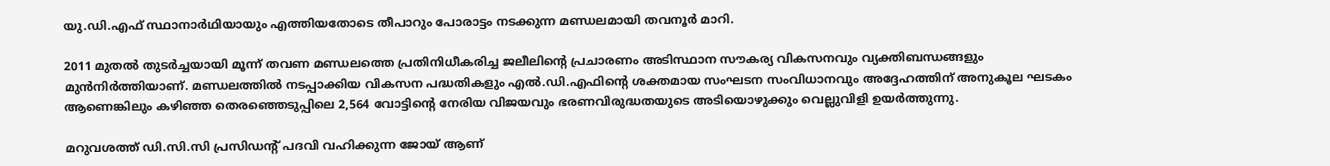യു.ഡി.എഫ് സ്ഥാനാർഥിയായും എത്തിയതോടെ തീപാറും പോരാട്ടം നടക്കുന്ന മണ്ഡലമായി തവനൂർ മാറി.

2011 മുതൽ തുടർച്ചയായി മൂന്ന് തവണ മണ്ഡലത്തെ പ്രതിനിധീകരിച്ച ജലീലിന്‍റെ പ്രചാരണം അടിസ്ഥാന സൗകര്യ വികസനവും വ്യക്തിബന്ധങ്ങളും മുൻനിർത്തിയാണ്. മണ്ഡലത്തിൽ നടപ്പാക്കിയ വികസന പദ്ധതികളും എൽ.ഡി.എഫിന്റെ ശക്തമായ സംഘടന സംവിധാനവും അദ്ദേഹത്തിന് അനുകൂല ഘടകം ആണെങ്കിലും കഴിഞ്ഞ തെരഞ്ഞെടുപ്പിലെ 2,564 വോട്ടിന്‍റെ നേരിയ വിജയവും ഭരണവിരുദ്ധതയുടെ അടിയൊഴുക്കും വെല്ലുവിളി ഉയർത്തുന്നു.

മറുവശത്ത് ഡി.സി.സി പ്രസിഡന്‍റ് പദവി വഹിക്കുന്ന ജോയ് ആണ്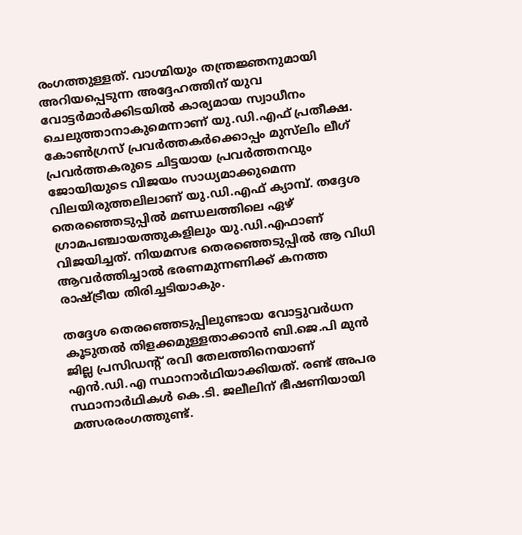രംഗത്തുള്ളത്. വാഗ്മിയും തന്ത്രജ്ഞനുമായി അറിയപ്പെടുന്ന അദ്ദേഹത്തിന് യുവ വോട്ടർമാർക്കിടയിൽ കാര്യമായ സ്വാധീനം ചെലുത്താനാകുമെന്നാണ് യു.ഡി.എഫ് പ്രതീക്ഷ. കോൺഗ്രസ് പ്രവർത്തകർക്കൊപ്പം മുസ്‌ലിം ലീഗ് പ്രവർത്തകരുടെ ചിട്ടയായ പ്രവർത്തനവും ജോയിയുടെ വിജയം സാധ‍്യമാക്കുമെന്ന വിലയിരുത്തലിലാണ് യു.ഡി.എഫ് ക്യാമ്പ്. തദ്ദേശ തെരഞ്ഞെടുപ്പിൽ മണ്ഡലത്തിലെ ഏഴ് ഗ്രാമപഞ്ചായത്തുകളിലും യു.ഡി.എഫാണ് വിജയിച്ചത്. നിയമസഭ തെരഞ്ഞെടുപ്പിൽ ആ വിധി ആവർത്തിച്ചാൽ ഭരണമുന്നണിക്ക് കനത്ത രാഷ്ട്രീയ തിരിച്ചടിയാകും.

തദ്ദേശ തെരഞ്ഞെടുപ്പിലുണ്ടായ വോട്ടുവർധന കൂടുതൽ തിളക്കമുള്ളതാക്കാൻ ബി.ജെ.പി മുൻ ജില്ല പ്രസിഡന്റ് രവി തേലത്തിനെയാണ് എൻ.ഡി.എ സ്ഥാനാർഥിയാക്കിയത്. രണ്ട് അപര സ്ഥാനാർഥികൾ കെ.ടി. ജലീലിന് ഭീഷണിയായി മത്സരരംഗത്തുണ്ട്.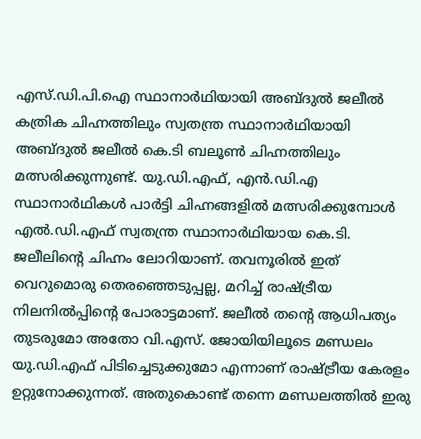എസ്.ഡി.പി.ഐ സ്ഥാനാർഥിയായി അബ്ദുൽ ജലീൽ കത്രിക ചിഹ്നത്തിലും സ്വതന്ത്ര സ്ഥാനാർഥിയായി അബ്ദുൽ ജലീൽ കെ.ടി ബലൂൺ ചിഹ്നത്തിലും മത്സരിക്കുന്നുണ്ട്. യു.ഡി.എഫ്, എൻ.ഡി.എ സ്ഥാനാർഥികൾ പാർട്ടി ചിഹ്നങ്ങളിൽ മത്സരിക്കുമ്പോൾ എൽ.ഡി.എഫ് സ്വതന്ത്ര സ്ഥാനാർഥിയായ കെ.ടി. ജലീലിന്‍റെ ചിഹ്നം ലോറിയാണ്. തവനൂരിൽ ഇത് വെറുമൊരു തെരഞ്ഞെടുപ്പല്ല, മറിച്ച് രാഷ്ട്രീയ നിലനിൽപ്പിന്റെ പോരാട്ടമാണ്. ജലീൽ തന്റെ ആധിപത്യം തുടരുമോ അതോ വി.എസ്. ജോയിയിലൂടെ മണ്ഡലം യു.ഡി.എഫ് പിടിച്ചെടുക്കുമോ എന്നാണ് രാഷ്ട്രീയ കേരളം ഉറ്റുനോക്കുന്നത്. അതുകൊണ്ട് തന്നെ മണ്ഡലത്തിൽ ഇരു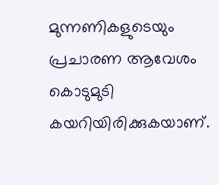മുന്നണികളുടെയും പ്രചാരണ ആവേശം കൊടുമുടി കയറിയിരിക്കുകയാണ്.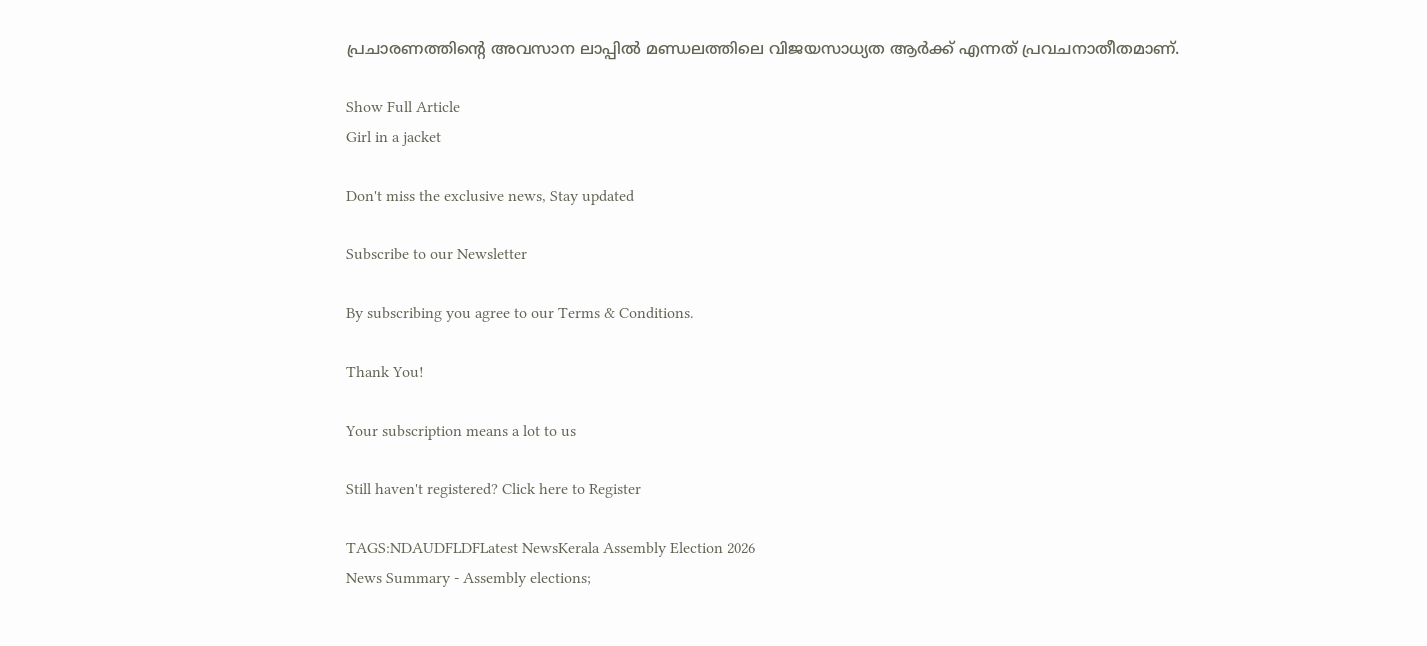പ്രചാരണത്തിന്‍റെ അവസാന ലാപ്പിൽ മണ്ഡലത്തിലെ വിജയസാധ‍്യത ആർക്ക് എന്നത് പ്രവചനാതീതമാണ്.

Show Full Article
Girl in a jacket

Don't miss the exclusive news, Stay updated

Subscribe to our Newsletter

By subscribing you agree to our Terms & Conditions.

Thank You!

Your subscription means a lot to us

Still haven't registered? Click here to Register

TAGS:NDAUDFLDFLatest NewsKerala Assembly Election 2026
News Summary - Assembly elections;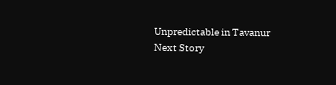Unpredictable in Tavanur
Next Story